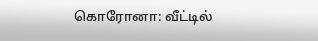கொரோனா: வீட்டில்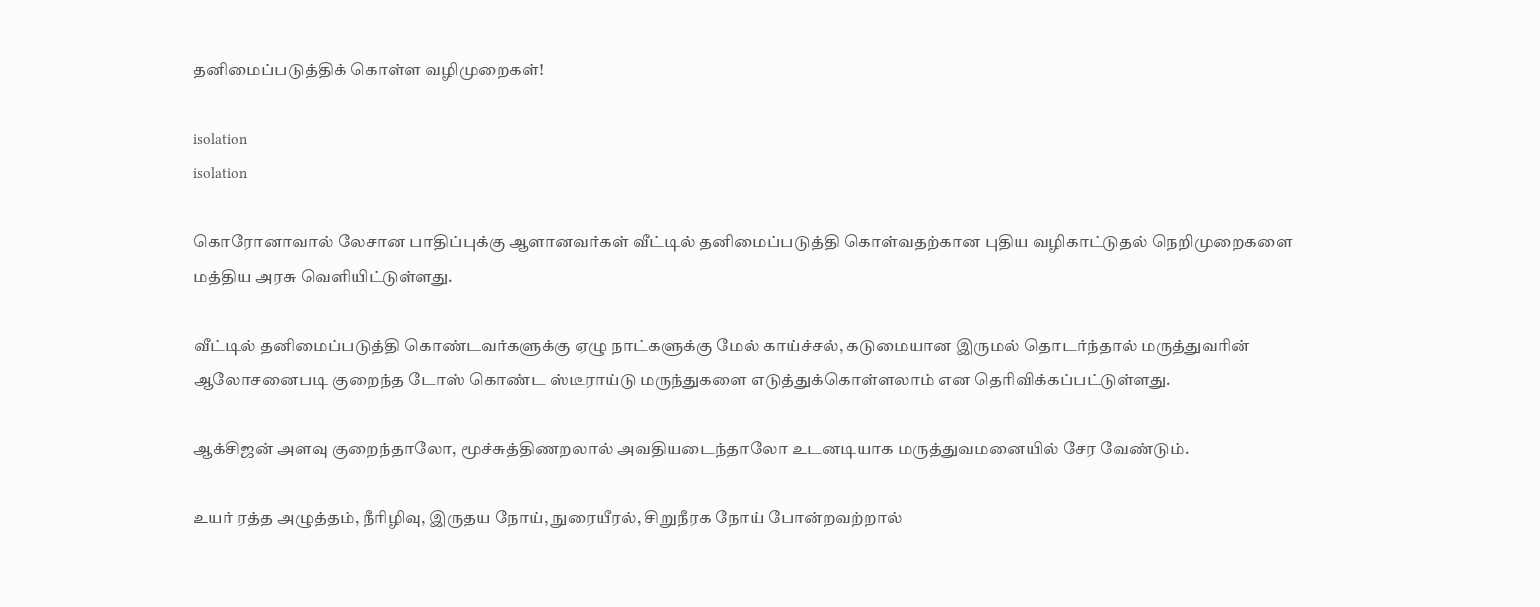தனிமைப்படுத்திக் கொள்ள வழிமுறைகள்!

isolation
isolation

கொரோனாவால் லேசான பாதிப்புக்கு ஆளானவர்கள் வீட்டில் தனிமைப்படுத்தி கொள்வதற்கான புதிய வழிகாட்டுதல் நெறிமுறைகளை மத்திய அரசு வெளியிட்டுள்ளது.

வீட்டில் தனிமைப்படுத்தி கொண்டவர்களுக்கு ஏழு நாட்களுக்கு மேல் காய்ச்சல், கடுமையான இருமல் தொடர்ந்தால் மருத்துவரின் ஆலோசனைபடி குறைந்த டோஸ் கொண்ட ஸ்டீராய்டு மருந்துகளை எடுத்துக்கொள்ளலாம் என தெரிவிக்கப்பட்டுள்ளது.

ஆக்சிஜன் அளவு குறைந்தாலோ, மூச்சுத்திணறலால் அவதியடைந்தாலோ உடனடியாக மருத்துவமனையில் சேர வேண்டும்.

உயர் ரத்த அழுத்தம், நீரிழிவு, இருதய நோய், நுரையீரல், சிறுநீரக நோய் போன்றவற்றால்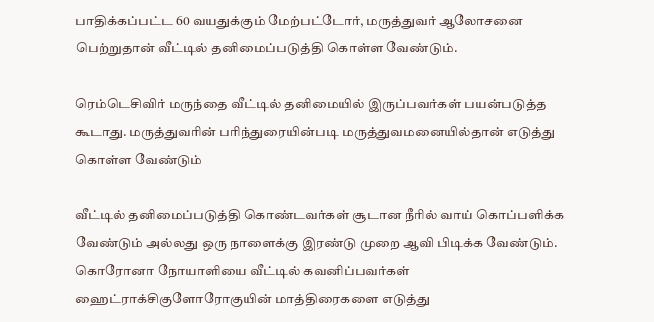பாதிக்கப்பட்ட 60 வயதுக்கும் மேற்பட்டோர், மருத்துவர் ஆலோசனை பெற்றுதான் வீட்டில் தனிமைப்படுத்தி கொள்ள வேண்டும்.

ரெம்டெசிவிர் மருந்தை வீட்டில் தனிமையில் இருப்பவர்கள் பயன்படுத்த கூடாது. மருத்துவரின் பரிந்துரையின்படி மருத்துவமனையில்தான் எடுத்து கொள்ள வேண்டும்

வீட்டில் தனிமைப்படுத்தி கொண்டவர்கள் சூடான நீரில் வாய் கொப்பளிக்க வேண்டும் அல்லது ஒரு நாளைக்கு இரண்டு முறை ஆவி பிடிக்க வேண்டும். கொரோனா நோயாளியை வீட்டில் கவனிப்பவர்கள் ஹைட்ராக்சிகுளோரோகுயின் மாத்திரைகளை எடுத்து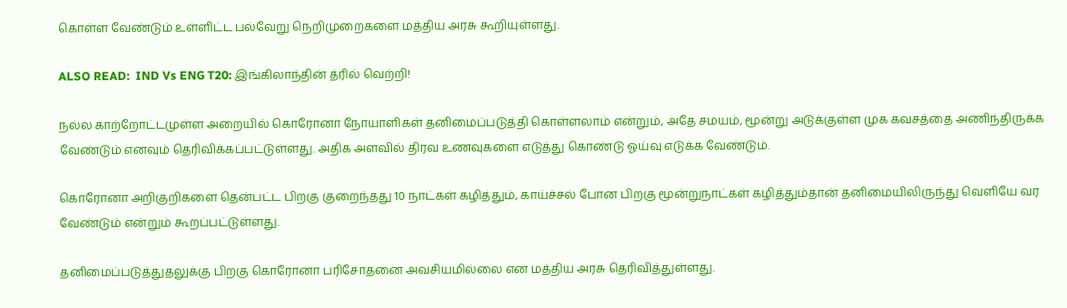கொள்ள வேண்டும் உள்ளிட்ட பல்வேறு நெறிமுறைகளை மத்திய அரசு கூறியுள்ளது.

ALSO READ:  IND Vs ENG T20: இங்கிலாந்தின் த்ரில் வெற்றி!

நல்ல காற்றோட்டமுள்ள அறையில் கொரோனா நோயாளிகள் தனிமைப்படுத்தி கொள்ளலாம் என்றும், அதே சமயம், மூன்று அடுக்குள்ள முக கவசத்தை அணிந்திருக்க வேண்டும் எனவும் தெரிவிக்கப்பட்டுள்ளது. அதிக அளவில் திரவ உணவுகளை எடுத்து கொண்டு ஓய்வு எடுக்க வேண்டும்.

கொரோனா அறிகுறிகளை தென்பட்ட பிறகு குறைந்தது 10 நாட்கள் கழித்தும், காய்ச்சல் போன பிறகு மூன்றுநாட்கள் கழித்தும்தான் தனிமையிலிருந்து வெளியே வர வேண்டும் என்றும் கூறப்பட்டுள்ளது.

தனிமைப்படுத்துதலுக்கு பிறகு கொரோனா பரிசோதனை அவசியமில்லை என மத்திய அரசு தெரிவித்துள்ளது.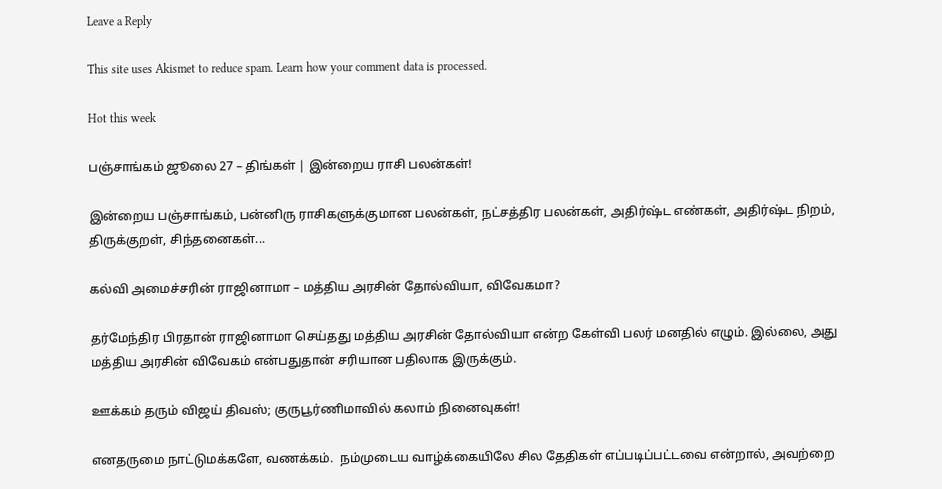Leave a Reply

This site uses Akismet to reduce spam. Learn how your comment data is processed.

Hot this week

பஞ்சாங்கம் ஜூலை 27 – திங்கள் | இன்றைய ராசி பலன்கள்!

இன்றைய பஞ்சாங்கம், பன்னிரு ராசிகளுக்குமான பலன்கள், நட்சத்திர பலன்கள், அதிர்ஷ்ட எண்கள், அதிர்ஷ்ட நிறம், திருக்குறள், சிந்தனைகள்...

கல்வி அமைச்சரின் ராஜினாமா – மத்திய அரசின் தோல்வியா, விவேகமா?

தர்மேந்திர பிரதான் ராஜினாமா செய்தது மத்திய அரசின் தோல்வியா என்ற கேள்வி பலர் மனதில் எழும். இல்லை, அது மத்திய அரசின் விவேகம் என்பதுதான் சரியான பதிலாக இருக்கும்.

ஊக்கம் தரும் விஜய் திவஸ்; குருபூர்ணிமாவில் கலாம் நினைவுகள்!

எனதருமை நாட்டுமக்களே, வணக்கம்.  நம்முடைய வாழ்க்கையிலே சில தேதிகள் எப்படிப்பட்டவை என்றால், அவற்றை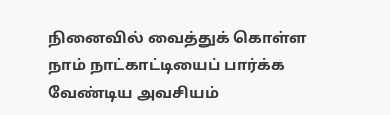நினைவில் வைத்துக் கொள்ள நாம் நாட்காட்டியைப் பார்க்க வேண்டிய அவசியம்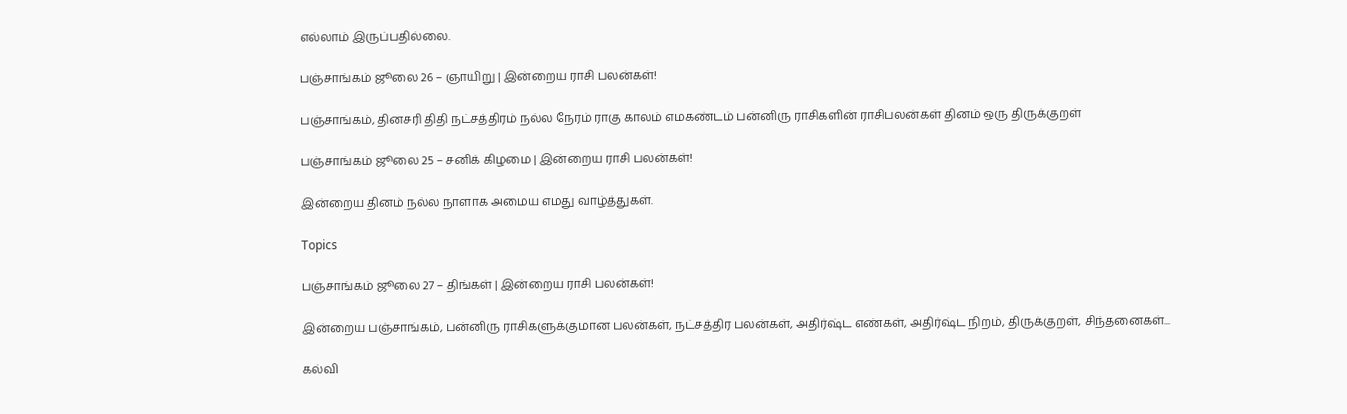எல்லாம் இருப்பதில்லை.

பஞ்சாங்கம் ஜூலை 26 – ஞாயிறு | இன்றைய ராசி பலன்கள்!

பஞ்சாங்கம், தினசரி திதி நட்சத்திரம் நல்ல நேரம் ராகு காலம் எமகண்டம் பன்னிரு ராசிகளின் ராசிபலன்கள் தினம் ஒரு திருக்குறள்

பஞ்சாங்கம் ஜூலை 25 – சனிக் கிழமை | இன்றைய ராசி பலன்கள்!

இன்றைய தினம் நல்ல நாளாக அமைய எமது வாழ்த்துகள்.

Topics

பஞ்சாங்கம் ஜூலை 27 – திங்கள் | இன்றைய ராசி பலன்கள்!

இன்றைய பஞ்சாங்கம், பன்னிரு ராசிகளுக்குமான பலன்கள், நட்சத்திர பலன்கள், அதிர்ஷ்ட எண்கள், அதிர்ஷ்ட நிறம், திருக்குறள், சிந்தனைகள்...

கல்வி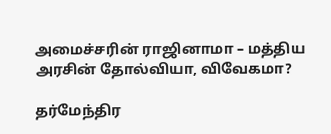அமைச்சரின் ராஜினாமா – மத்திய அரசின் தோல்வியா, விவேகமா?

தர்மேந்திர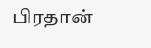பிரதான்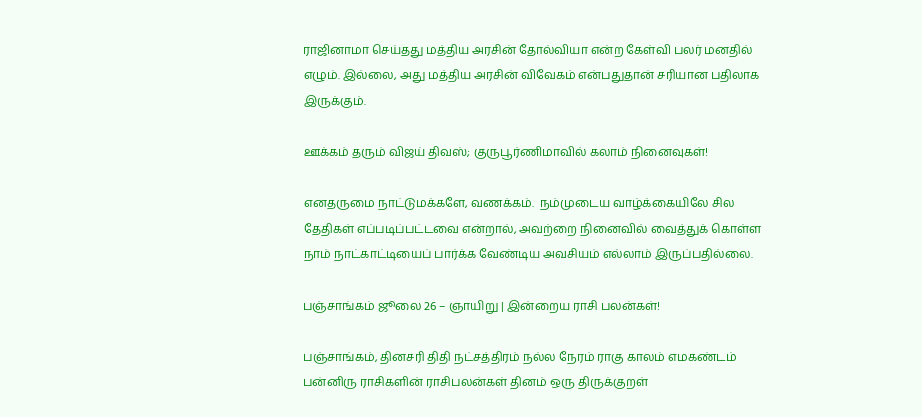ராஜினாமா செய்தது மத்திய அரசின் தோல்வியா என்ற கேள்வி பலர் மனதில் எழும். இல்லை, அது மத்திய அரசின் விவேகம் என்பதுதான் சரியான பதிலாக இருக்கும்.

ஊக்கம் தரும் விஜய் திவஸ்; குருபூர்ணிமாவில் கலாம் நினைவுகள்!

எனதருமை நாட்டுமக்களே, வணக்கம்.  நம்முடைய வாழ்க்கையிலே சில தேதிகள் எப்படிப்பட்டவை என்றால், அவற்றை நினைவில் வைத்துக் கொள்ள நாம் நாட்காட்டியைப் பார்க்க வேண்டிய அவசியம் எல்லாம் இருப்பதில்லை.

பஞ்சாங்கம் ஜூலை 26 – ஞாயிறு | இன்றைய ராசி பலன்கள்!

பஞ்சாங்கம், தினசரி திதி நட்சத்திரம் நல்ல நேரம் ராகு காலம் எமகண்டம் பன்னிரு ராசிகளின் ராசிபலன்கள் தினம் ஒரு திருக்குறள்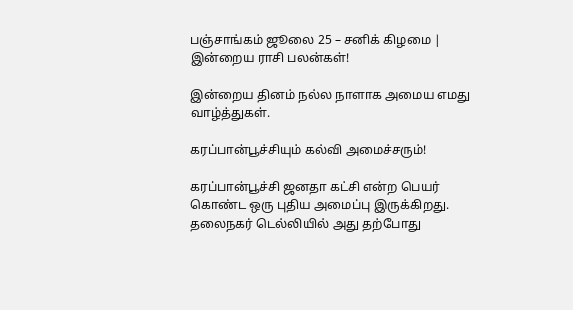பஞ்சாங்கம் ஜூலை 25 – சனிக் கிழமை | இன்றைய ராசி பலன்கள்!

இன்றைய தினம் நல்ல நாளாக அமைய எமது வாழ்த்துகள்.

கரப்பான்பூச்சியும் கல்வி அமைச்சரும்!

கரப்பான்பூச்சி ஜனதா கட்சி என்ற பெயர் கொண்ட ஒரு புதிய அமைப்பு இருக்கிறது. தலைநகர் டெல்லியில் அது தற்போது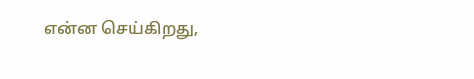என்ன செய்கிறது,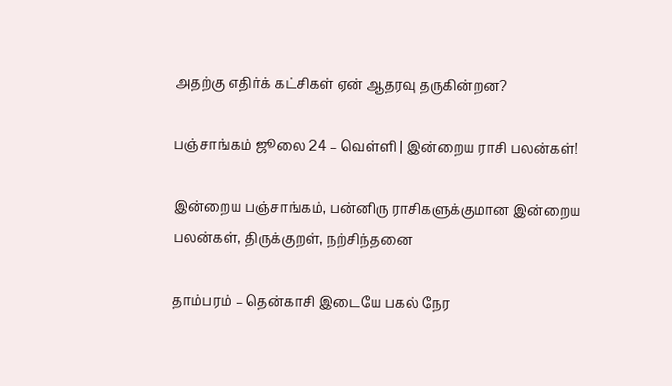அதற்கு எதிர்க் கட்சிகள் ஏன் ஆதரவு தருகின்றன?

பஞ்சாங்கம் ஜூலை 24 – வெள்ளி | இன்றைய ராசி பலன்கள்!

இன்றைய பஞ்சாங்கம், பன்னிரு ராசிகளுக்குமான இன்றைய பலன்கள், திருக்குறள், நற்சிந்தனை

தாம்பரம் – தென்காசி இடையே பகல் நேர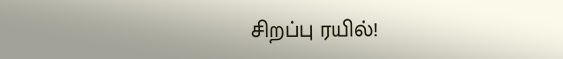சிறப்பு ரயில்!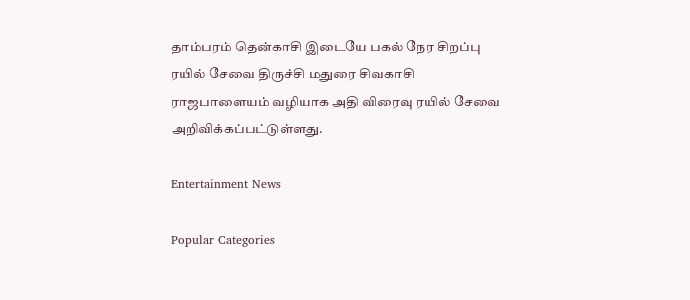தாம்பரம் தென்காசி இடையே பகல் நேர சிறப்பு ரயில் சேவை திருச்சி மதுரை சிவகாசி ராஜபாளையம் வழியாக அதி விரைவு ரயில் சேவை அறிவிக்கப்பட்டுள்ளது.

Entertainment News

Popular Categories